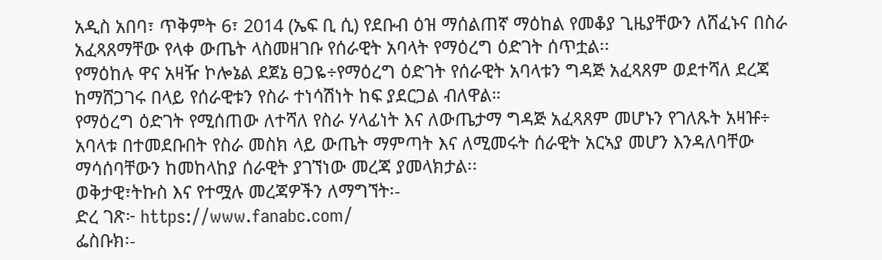አዲስ አበባ፣ ጥቅምት 6፣ 2014 (ኤፍ ቢ ሲ) የደቡብ ዕዝ ማሰልጠኛ ማዕከል የመቆያ ጊዜያቸውን ለሸፈኑና በስራ አፈጻጸማቸው የላቀ ውጤት ላስመዘገቡ የሰራዊት አባላት የማዕረግ ዕድገት ሰጥቷል፡፡
የማዕከሉ ዋና አዛዥ ኮሎኔል ደጀኔ ፀጋዬ÷የማዕረግ ዕድገት የሰራዊት አባላቱን ግዳጅ አፈጻጸም ወደተሻለ ደረጃ ከማሸጋገሩ በላይ የሰራዊቱን የስራ ተነሳሽነት ከፍ ያደርጋል ብለዋል።
የማዕረግ ዕድገት የሚሰጠው ለተሻለ የስራ ሃላፊነት እና ለውጤታማ ግዳጅ አፈጻጸም መሆኑን የገለጹት አዛዡ÷ አባላቱ በተመደቡበት የስራ መስክ ላይ ውጤት ማምጣት እና ለሚመሩት ሰራዊት አርኣያ መሆን እንዳለባቸው ማሳሰባቸውን ከመከላከያ ሰራዊት ያገኘነው መረጃ ያመላክታል፡፡
ወቅታዊ፣ትኩስ እና የተሟሉ መረጃዎችን ለማግኘት፡-
ድረ ገጽ፦ https://www.fanabc.com/
ፌስቡክ፡-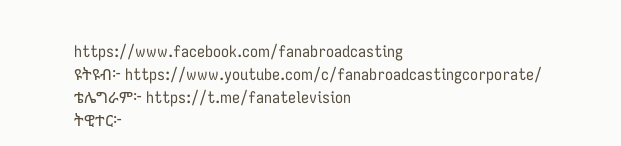https://www.facebook.com/fanabroadcasting
ዩትዩብ፦ https://www.youtube.com/c/fanabroadcastingcorporate/
ቴሌግራም፦ https://t.me/fanatelevision
ትዊተር፦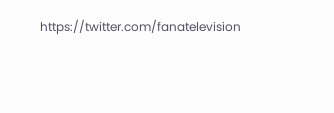https://twitter.com/fanatelevision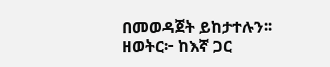በመወዳጀት ይከታተሉን፡፡
ዘወትር፦ ከእኛ ጋር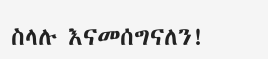ስላሉ እናመሰግናለን!